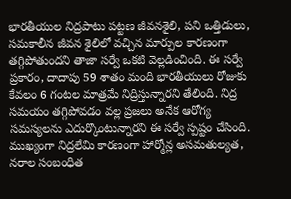భారతీయుల నిద్రపాటు పట్టణ జీవనశైలి, పని ఒత్తిడులు, సమకాలీన జీవన శైలిలో వచ్చిన మార్పుల కారణంగా తగ్గిపోతుందని తాజా సర్వే ఒకటి వెల్లడించింది. ఈ సర్వే ప్రకారం, దాదాపు 59 శాతం మంది భారతీయులు రోజుకు కేవలం 6 గంటల మాత్రమే నిద్రిస్తున్నారని తేలింది. నిద్ర సమయం తగ్గిపోవడం వల్ల ప్రజలు అనేక ఆరోగ్య సమస్యలను ఎదుర్కొంటున్నారని ఈ సర్వే స్పష్టం చేసింది.
ముఖ్యంగా నిద్రలేమి కారణంగా హార్మోన్ల అసమతుల్యత, నరాల సంబంధిత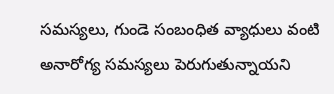సమస్యలు, గుండె సంబంధిత వ్యాధులు వంటి అనారోగ్య సమస్యలు పెరుగుతున్నాయని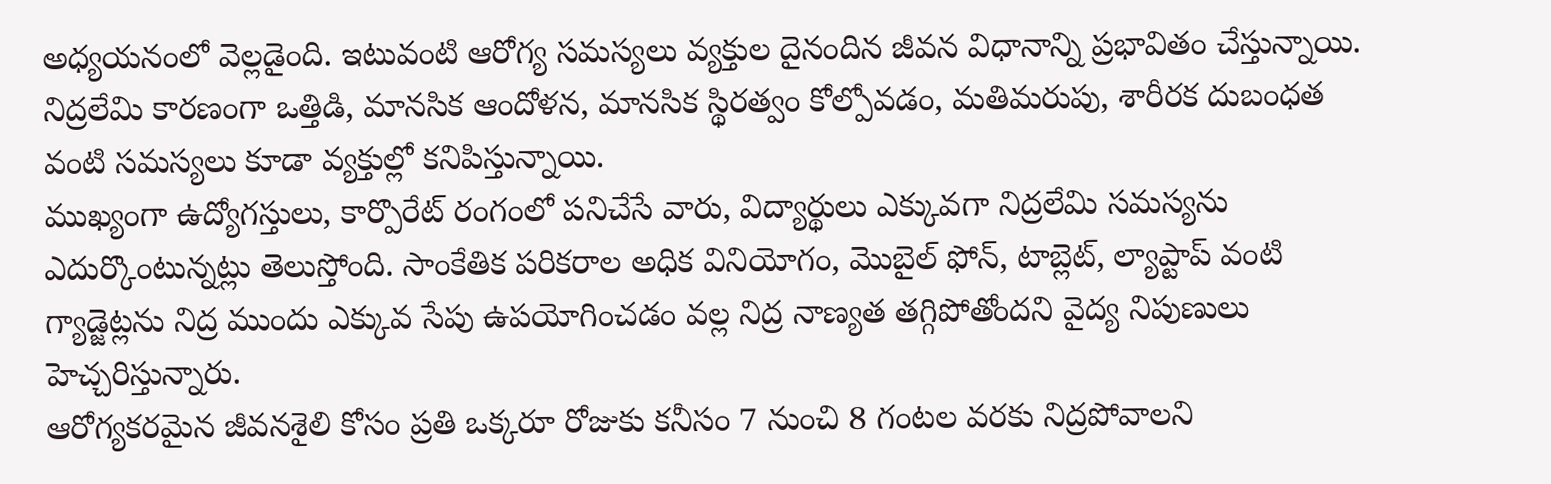అధ్యయనంలో వెల్లడైంది. ఇటువంటి ఆరోగ్య సమస్యలు వ్యక్తుల దైనందిన జీవన విధానాన్ని ప్రభావితం చేస్తున్నాయి. నిద్రలేమి కారణంగా ఒత్తిడి, మానసిక ఆందోళన, మానసిక స్థిరత్వం కోల్పోవడం, మతిమరుపు, శారీరక దుబంధత వంటి సమస్యలు కూడా వ్యక్తుల్లో కనిపిస్తున్నాయి.
ముఖ్యంగా ఉద్యోగస్తులు, కార్పొరేట్ రంగంలో పనిచేసే వారు, విద్యార్థులు ఎక్కువగా నిద్రలేమి సమస్యను ఎదుర్కొంటున్నట్లు తెలుస్తోంది. సాంకేతిక పరికరాల అధిక వినియోగం, మొబైల్ ఫోన్, టాబ్లెట్, ల్యాప్టాప్ వంటి గ్యాడ్జెట్లను నిద్ర ముందు ఎక్కువ సేపు ఉపయోగించడం వల్ల నిద్ర నాణ్యత తగ్గిపోతోందని వైద్య నిపుణులు హెచ్చరిస్తున్నారు.
ఆరోగ్యకరమైన జీవనశైలి కోసం ప్రతి ఒక్కరూ రోజుకు కనీసం 7 నుంచి 8 గంటల వరకు నిద్రపోవాలని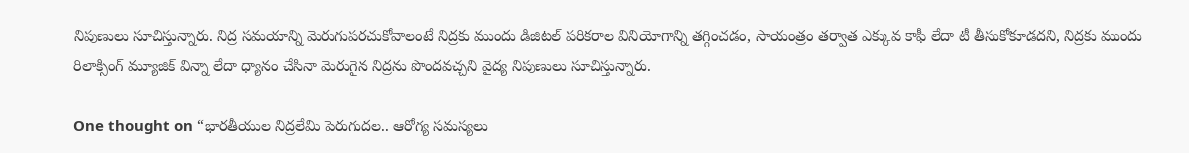నిపుణులు సూచిస్తున్నారు. నిద్ర సమయాన్ని మెరుగుపరచుకోవాలంటే నిద్రకు ముందు డిజిటల్ పరికరాల వినియోగాన్ని తగ్గించడం, సాయంత్రం తర్వాత ఎక్కువ కాఫీ లేదా టీ తీసుకోకూడదని, నిద్రకు ముందు రిలాక్సింగ్ మ్యూజిక్ విన్నా లేదా ధ్యానం చేసినా మెరుగైన నిద్రను పొందవచ్చని వైద్య నిపుణులు సూచిస్తున్నారు.

One thought on “భారతీయుల నిద్రలేమి పెరుగుదల.. ఆరోగ్య సమస్యలు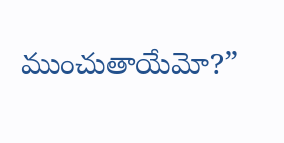ముంచుతాయేమో?”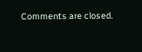Comments are closed.